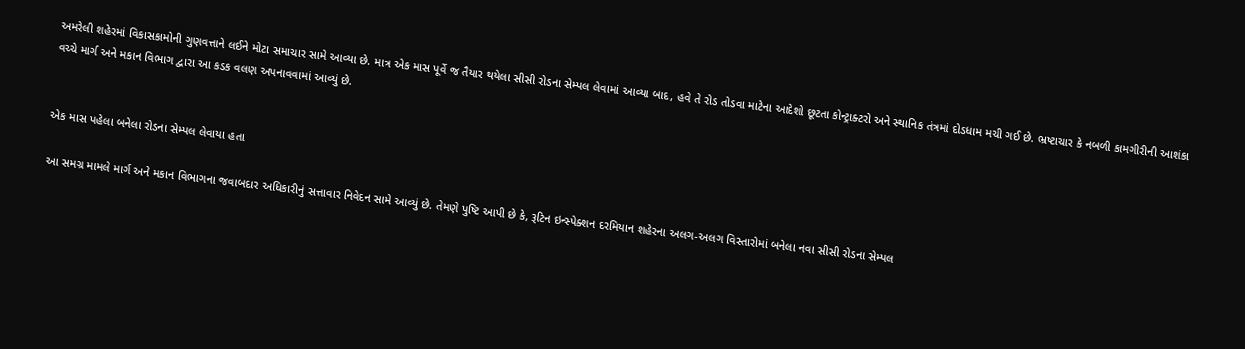અમરેલી શહેરમાં વિકાસકામોની ગુણવત્તાને લઈને મોટા સમાચાર સામે આવ્યા છે. માત્ર એક માસ પૂર્વે જ તૈયાર થયેલા સીસી રોડના સેમ્પલ લેવામાં આવ્યા બાદ, હવે તે રોડ તોડવા માટેના આદેશો છૂટતા કોન્ટ્રાક્ટરો અને સ્થાનિક તંત્રમાં દોડધામ મચી ગઈ છે. ભ્રષ્ટાચાર કે નબળી કામગીરીની આશંકા વચ્ચે માર્ગ અને મકાન વિભાગ દ્વારા આ કડક વલણ અપનાવવામાં આવ્યું છે.


એક માસ પહેલા બનેલા રોડના સેમ્પલ લેવાયા હતા

આ સમગ્ર મામલે માર્ગ અને મકાન વિભાગના જવાબદાર અધિકારીનું સત્તાવાર નિવેદન સામે આવ્યું છે. તેમણે પુષ્ટિ આપી છે કે, રૂટિન ઇન્સ્પેક્શન દરમિયાન શહેરના અલગ-અલગ વિસ્તારોમાં બનેલા નવા સીસી રોડના સેમ્પલ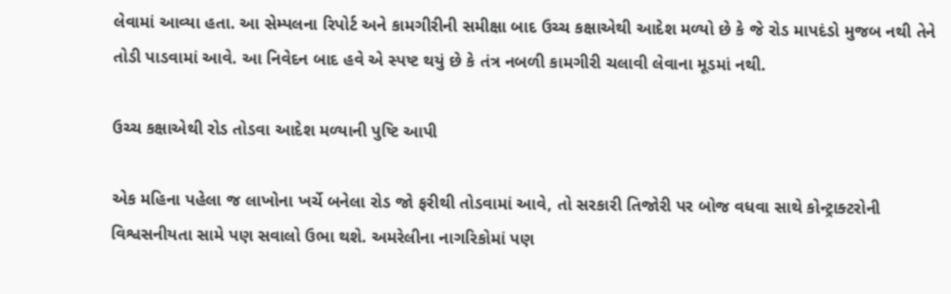લેવામાં આવ્યા હતા. આ સેમ્પલના રિપોર્ટ અને કામગીરીની સમીક્ષા બાદ ઉચ્ચ કક્ષાએથી આદેશ મળ્યો છે કે જે રોડ માપદંડો મુજબ નથી તેને તોડી પાડવામાં આવે. આ નિવેદન બાદ હવે એ સ્પષ્ટ થયું છે કે તંત્ર નબળી કામગીરી ચલાવી લેવાના મૂડમાં નથી.

ઉચ્ચ કક્ષાએથી રોડ તોડવા આદેશ મળ્યાની પુષ્ટિ આપી

એક મહિના પહેલા જ લાખોના ખર્ચે બનેલા રોડ જો ફરીથી તોડવામાં આવે, તો સરકારી તિજોરી પર બોજ વધવા સાથે કોન્ટ્રાક્ટરોની વિશ્વસનીયતા સામે પણ સવાલો ઉભા થશે. અમરેલીના નાગરિકોમાં પણ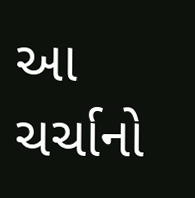આ ચર્ચાનો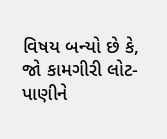વિષય બન્યો છે કે, જો કામગીરી લોટ-પાણીને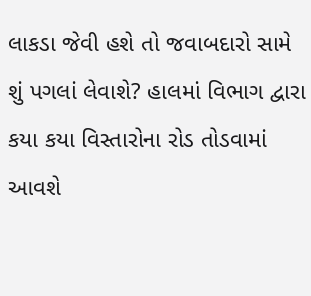લાકડા જેવી હશે તો જવાબદારો સામે શું પગલાં લેવાશે? હાલમાં વિભાગ દ્વારા કયા કયા વિસ્તારોના રોડ તોડવામાં આવશે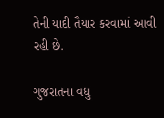તેની યાદી તૈયાર કરવામાં આવી રહી છે.

ગુજરાતના વધુ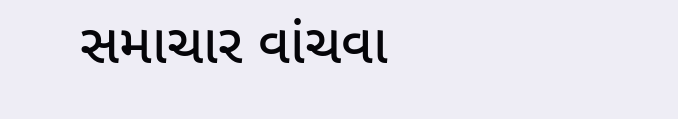સમાચાર વાંચવા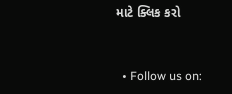માટે ક્લિક કરો


  • Follow us on: